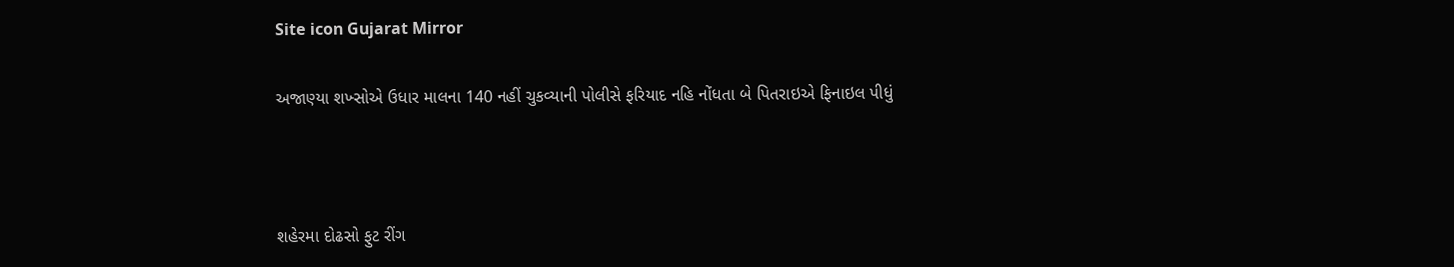Site icon Gujarat Mirror

અજાણ્યા શખ્સોએ ઉધાર માલના 140 નહીં ચુકવ્યાની પોલીસે ફરિયાદ નહિ નોંધતા બે પિતરાઇએ ફિનાઇલ પીધું



શહેરમા દોઢસો ફુટ રીંગ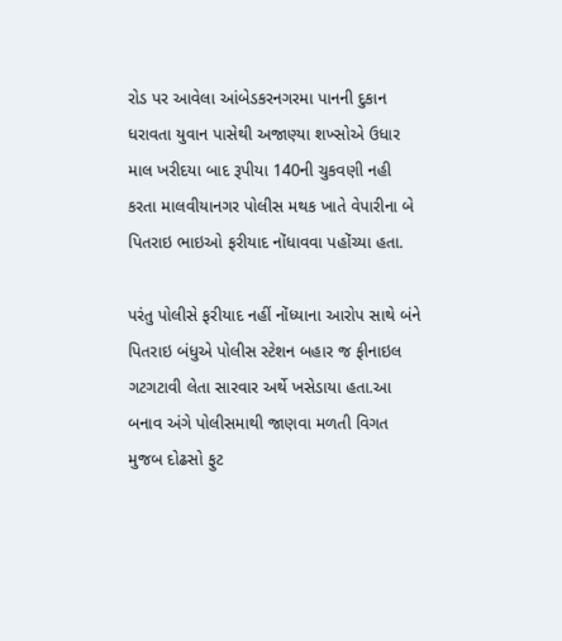રોડ પર આવેલા આંબેડકરનગરમા પાનની દુકાન ધરાવતા યુવાન પાસેથી અજાણ્યા શખ્સોએ ઉધાર માલ ખરીદયા બાદ રૂપીયા 140ની ચુકવણી નહી કરતા માલવીયાનગર પોલીસ મથક ખાતે વેપારીના બે પિતરાઇ ભાઇઓ ફરીયાદ નોંધાવવા પહોંચ્યા હતા.

પરંતુ પોલીસે ફરીયાદ નહીં નોંધ્યાના આરોપ સાથે બંને પિતરાઇ બંધુએ પોલીસ સ્ટેશન બહાર જ ફીનાઇલ ગટગટાવી લેતા સારવાર અર્થે ખસેડાયા હતા.આ બનાવ અંગે પોલીસમાથી જાણવા મળતી વિગત મુજબ દોઢસો ફુટ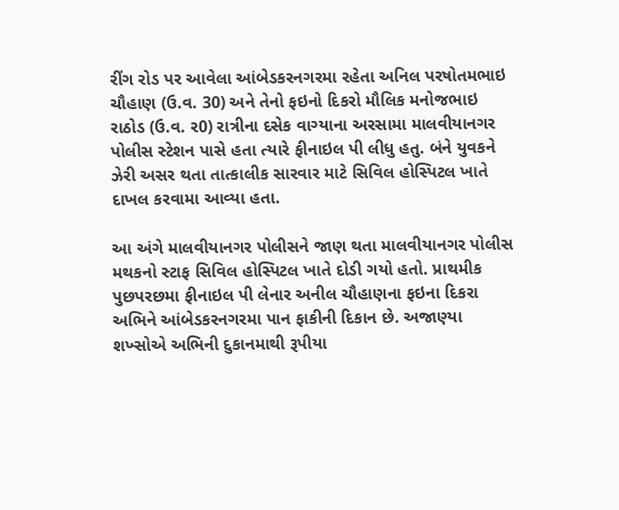રીંગ રોડ પર આવેલા આંબેડકરનગરમા રહેતા અનિલ પરષોતમભાઇ ચૌહાણ (ઉ.વ. 30) અને તેનો ફઇનો દિકરો મૌલિક મનોજભાઇ રાઠોડ (ઉ.વ. ર0) રાત્રીના દસેક વાગ્યાના અરસામા માલવીયાનગર પોલીસ સ્ટેશન પાસે હતા ત્યારે ફીનાઇલ પી લીધુ હતુ. બંને યુવકને ઝેરી અસર થતા તાત્કાલીક સારવાર માટે સિવિલ હોસ્પિટલ ખાતે દાખલ કરવામા આવ્યા હતા.

આ અંગે માલવીયાનગર પોલીસને જાણ થતા માલવીયાનગર પોલીસ મથકનો સ્ટાફ સિવિલ હોસ્પિટલ ખાતે દોડી ગયો હતો. પ્રાથમીક પુછપરછમા ફીનાઇલ પી લેનાર અનીલ ચૌહાણના ફઇના દિકરા અભિને આંબેડકરનગરમા પાન ફાકીની દિકાન છે. અજાણ્યા શખ્સોએ અભિની દુકાનમાથી રૂપીયા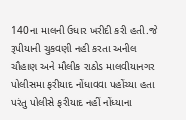140ના માલની ઉધાર ખરીદી કરી હતી.જે રૂપીયાની ચુકવણી નહી કરતા અનીલ ચૌહાણ અને મૌલીક રાઠોડ માલવીયાનગર પોલીસમા ફરીયાદ નોંધાવવા પહોંચ્યા હતા પરંતુ પોલીસે ફરીયાદ નહીં નોંધ્યાના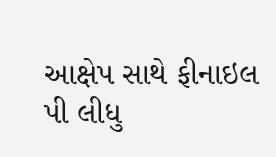આક્ષેપ સાથે ફીનાઇલ પી લીધુ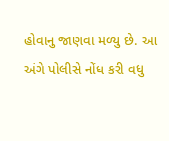હોવાનુ જાણવા મળ્યુ છે. આ અંગે પોલીસે નોંધ કરી વધુ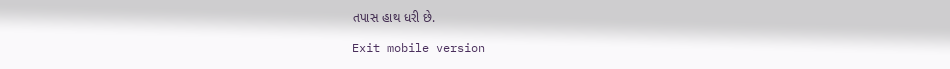તપાસ હાથ ધરી છે.

Exit mobile version